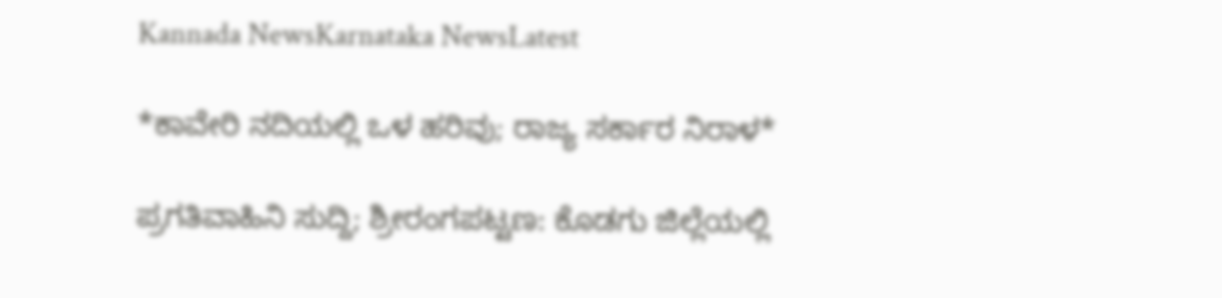Kannada NewsKarnataka NewsLatest

*ಕಾವೇರಿ ನದಿಯಲ್ಲಿ ಒಳ ಹರಿವು; ರಾಜ್ಯ ಸರ್ಕಾರ ನಿರಾಳ*

ಪ್ರಗತಿವಾಹಿನಿ ಸುದ್ದಿ; ಶ್ರೀರಂಗಪಟ್ಟಣ: ಕೊಡಗು ಜಿಲ್ಲೆಯಲ್ಲಿ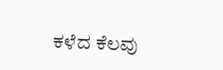ಕಳೆದ ಕೆಲವು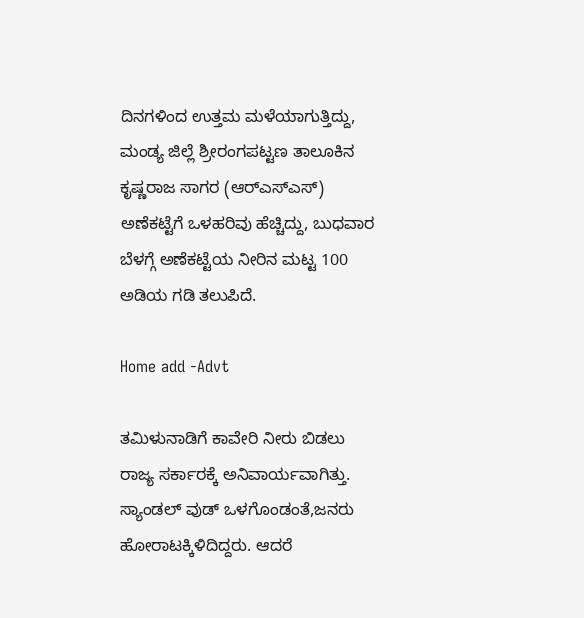ದಿನಗಳಿಂದ ಉತ್ತಮ ಮಳೆಯಾಗುತ್ತಿದ್ದು, ಮಂಡ್ಯ ಜಿಲ್ಲೆ ಶ್ರೀರಂಗಪಟ್ಟಣ ತಾಲೂಕಿನ ಕೃಷ್ಣರಾಜ ಸಾಗರ (ಆರ್‌ಎಸ್‌ಎಸ್) ಅಣೆಕಟ್ಟೆಗೆ ಒಳಹರಿವು ಹೆಚ್ಚಿದ್ದು, ಬುಧವಾರ ಬೆಳಗ್ಗೆ ಅಣೆಕಟ್ಟೆಯ ನೀರಿನ ಮಟ್ಟ 100 ಅಡಿಯ ಗಡಿ ತಲುಪಿದೆ.

Home add -Advt

ತಮಿಳುನಾಡಿಗೆ ಕಾವೇರಿ ನೀರು ಬಿಡಲು ರಾಜ್ಯ ಸರ್ಕಾರಕ್ಕೆ ಅನಿವಾರ್ಯವಾಗಿತ್ತು. ಸ್ಯಾಂಡಲ್ ವುಡ್ ಒಳಗೊಂಡಂತೆ,ಜನರು ಹೋರಾಟಕ್ಕಿಳಿದಿದ್ದರು. ಆದರೆ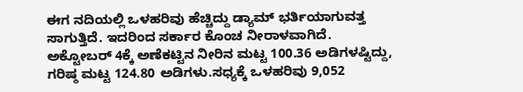ಈಗ ನದಿಯಲ್ಲಿ ಒಳಹರಿವು ಹೆಚ್ಚಿದ್ದು ಡ್ಯಾಮ್ ಭರ್ತಿಯಾಗುವತ್ತ ಸಾಗುತ್ತಿದೆ. ಇದರಿಂದ ಸರ್ಕಾರ ಕೊಂಚ ನೀರಾಳವಾಗಿದೆ. ಅಕ್ಟೋಬರ್ 4ಕ್ಕೆ ಅಣೆಕಟ್ಟಿನ ನೀರಿನ ಮಟ್ಟ 100.36 ಅಡಿಗಳಷ್ಟಿದ್ದು, ಗರಿಷ್ಠ ಮಟ್ಟ 124.80 ಅಡಿಗಳು.ಸಧ್ಯಕ್ಕೆ ಒಳಹರಿವು 9,052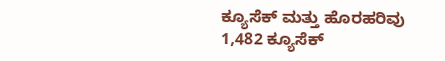ಕ್ಯೂಸೆಕ್ ಮತ್ತು ಹೊರಹರಿವು 1,482 ಕ್ಯೂಸೆಕ್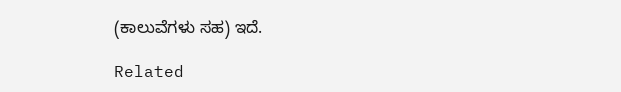(ಕಾಲುವೆಗಳು ಸಹ) ಇದೆ.

Related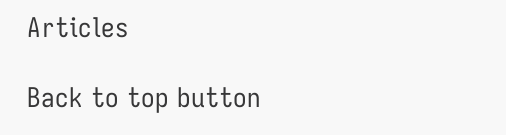Articles

Back to top button